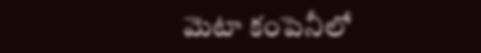మెటా కంపెనీలో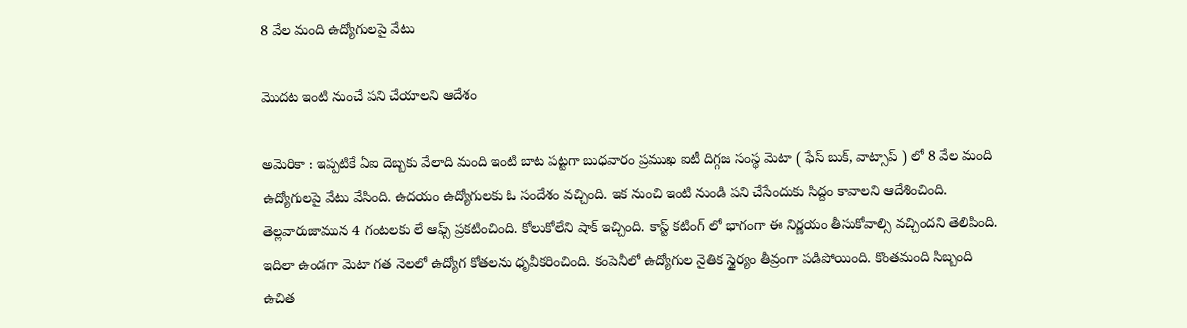8 వేల మంది ఉద్యోగుల‌పై వేటు

మొద‌ట ఇంటి నుంచే ప‌ని చేయాల‌ని ఆదేశం

అమెరికా : ఇప్ప‌టికే ఏఐ దెబ్బ‌కు వేలాది మంది ఇంటి బాట ప‌ట్ట‌గా బుధ‌వారం ప్ర‌ముఖ ఐటీ దిగ్గ‌జ సంస్థ మెటా ( ఫేస్ బుక్, వాట్సాప్ ) లో 8 వేల మంది ఉద్యోగుల‌పై వేటు వేసింది. ఉద‌యం ఉద్యోగుల‌కు ఓ సందేశం వ‌చ్చింది. ఇక నుంచి ఇంటి నుండి ప‌ని చేసేందుకు సిద్దం కావాల‌ని ఆదేశించింది. తెల్ల‌వారుజామున 4 గంట‌ల‌కు లే ఆఫ్స్ ప్ర‌క‌టించింది. కోలుకోలేని షాక్ ఇచ్చింది. కాస్ట్ క‌టింగ్ లో భాగంగా ఈ నిర్ణ‌యం తీసుకోవాల్సి వ‌చ్చింద‌ని తెలిపింది. ఇదిలా ఉండ‌గా మెటా గత నెలలో ఉద్యోగ కోతలను ధృవీకరించింది. కంపెనీలో ఉద్యోగుల నైతిక స్థైర్యం తీవ్రంగా పడిపోయింది. కొంతమంది సిబ్బంది ఉచిత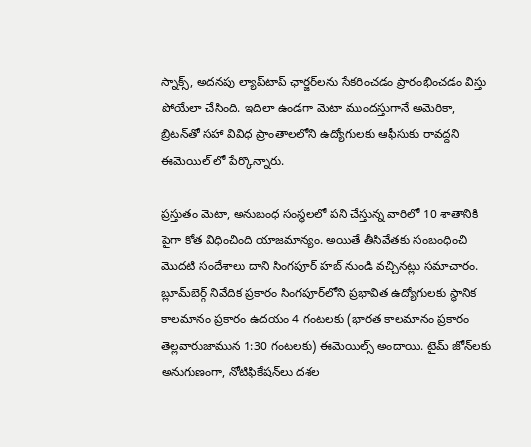స్నాక్స్, అదనపు ల్యాప్‌టాప్ ఛార్జర్‌లను సేకరించడం ప్రారంభించ‌డం విస్తు పోయేలా చేసింది. ఇదిలా ఉండ‌గా మెటా ముందస్తుగానే అమెరికా, బ్రిటన్‌తో సహా వివిధ ప్రాంతాలలోని ఉద్యోగులకు ఆఫీసుకు రావద్దని ఈమెయిల్ లో పేర్కొన్నారు.

ప్ర‌స్తుతం మెటా, అనుబంధ సంస్థ‌ల‌లో ప‌ని చేస్తున్న వారిలో 10 శాతానికి పైగా కోత విధించింది యాజ‌మాన్యం. అయితే తీసివేత‌కు సంబంధించి మొదటి సందేశాలు దాని సింగపూర్ హబ్ నుండి వచ్చినట్లు స‌మాచారం. బ్లూమ్‌బెర్గ్ నివేదిక ప్రకారం సింగపూర్‌లోని ప్రభావిత ఉద్యోగులకు స్థానిక కాలమానం ప్రకారం ఉదయం 4 గంటలకు (భారత కాలమానం ప్రకారం తెల్లవారుజామున 1:30 గంటలకు) ఈమెయిల్స్ అందాయి. టైమ్ జోన్‌లకు అనుగుణంగా, నోటిఫికేషన్‌లు దశల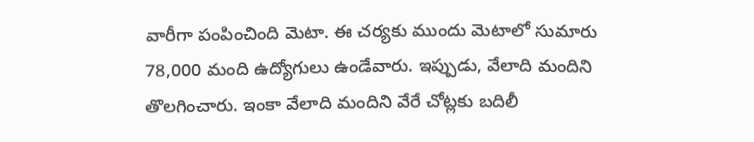వారీగా పంపించింది మెటా. ఈ చర్యకు ముందు మెటాలో సుమారు 78,000 మంది ఉద్యోగులు ఉండేవారు. ఇప్పుడు, వేలాది మందిని తొలగించారు. ఇంకా వేలాది మందిని వేరే చోట్లకు బదిలీ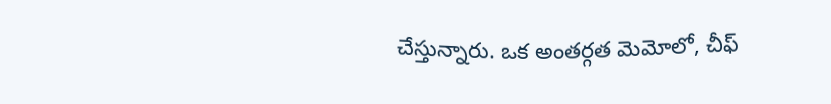చేస్తున్నారు. ఒక అంతర్గత మెమోలో, చీఫ్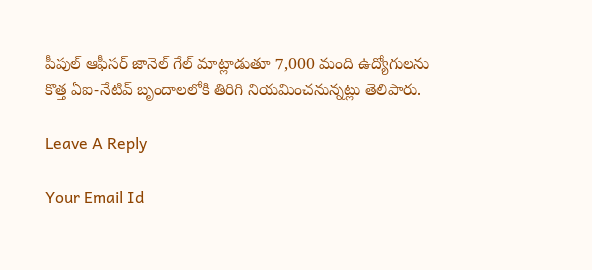పీపుల్ ఆఫీసర్ జానెల్ గేల్ మాట్లాడుతూ 7,000 మంది ఉద్యోగులను కొత్త ఏఐ-నేటివ్ బృందాలలోకి తిరిగి నియమించనున్నట్లు తెలిపారు.

Leave A Reply

Your Email Id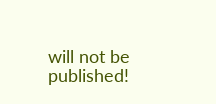will not be published!